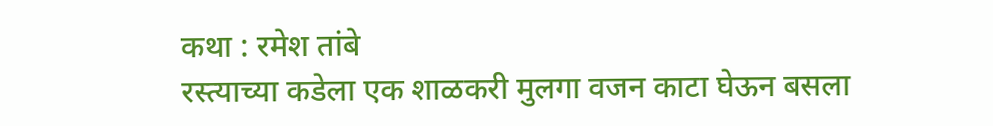कथा : रमेश तांबे
रस्त्याच्या कडेला एक शाळकरी मुलगा वजन काटा घेऊन बसला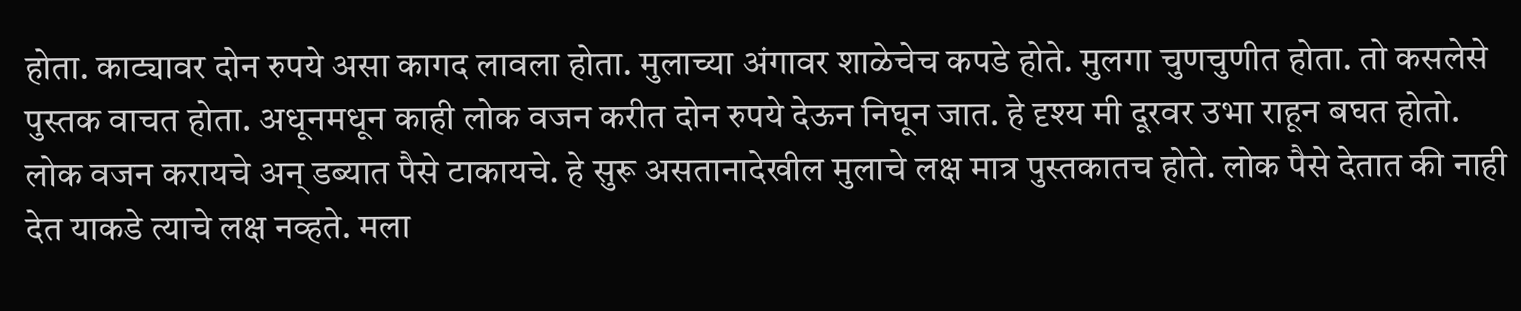होता. काट्यावर दोन रुपये असा कागद लावला होता. मुलाच्या अंगावर शाळेचेच कपडे होते. मुलगा चुणचुणीत होता. तो कसलेसे पुस्तक वाचत होता. अधूनमधून काही लोक वजन करीत दोन रुपये देऊन निघून जात. हे दृश्य मी दूरवर उभा राहून बघत होतो. लोक वजन करायचे अन् डब्यात पैसे टाकायचे. हे सुरू असतानादेखील मुलाचे लक्ष मात्र पुस्तकातच होते. लोक पैसे देतात की नाही देत याकडे त्याचे लक्ष नव्हते. मला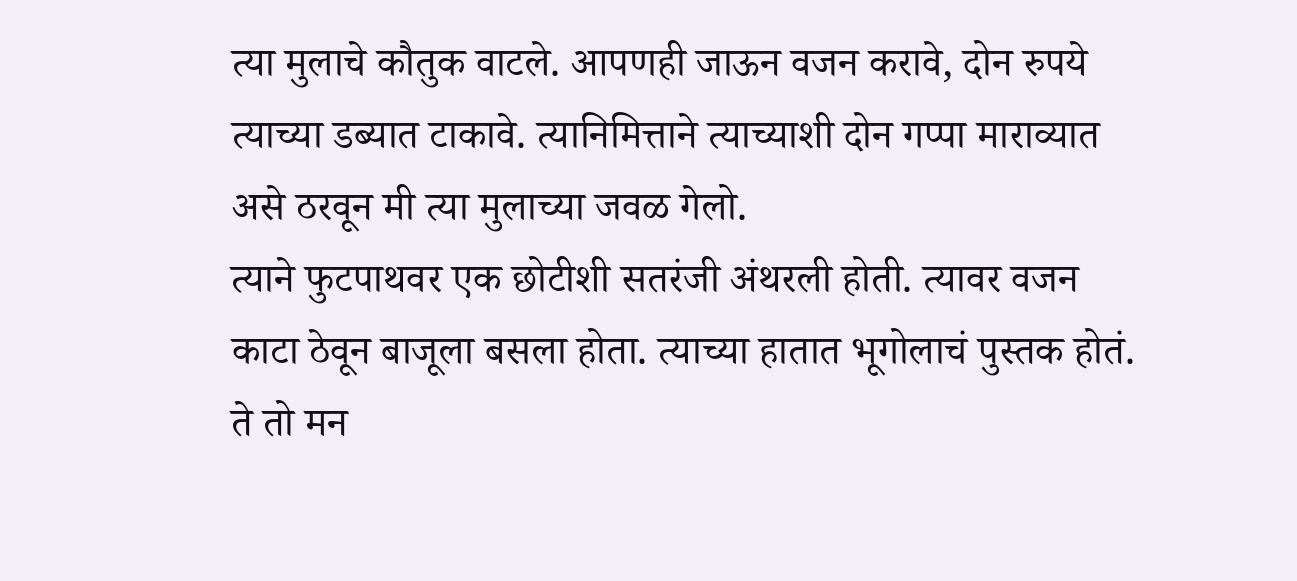त्या मुलाचे कौतुक वाटले. आपणही जाऊन वजन करावे, दोन रुपये त्याच्या डब्यात टाकावे. त्यानिमित्ताने त्याच्याशी दोन गप्पा माराव्यात असे ठरवून मी त्या मुलाच्या जवळ गेलो.
त्याने फुटपाथवर एक छोटीशी सतरंजी अंथरली होती. त्यावर वजन काटा ठेवून बाजूला बसला होता. त्याच्या हातात भूगोलाचं पुस्तक होतं. ते तो मन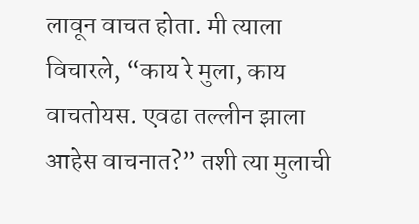लावून वाचत होता. मी त्याला विचारले, “काय रे मुला, काय वाचतोयस. एवढा तल्लीन झाला आहेस वाचनात?” तशी त्या मुलाची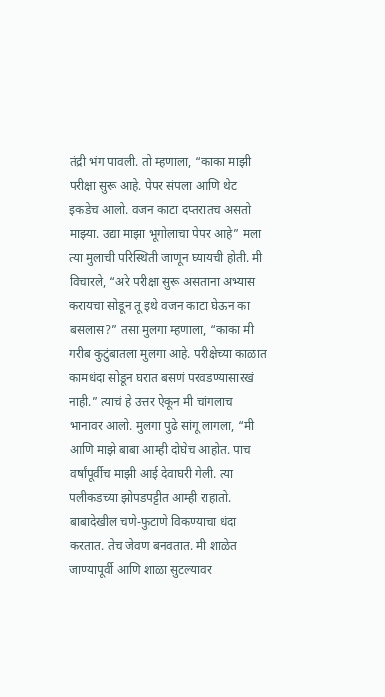तंद्री भंग पावली. तो म्हणाला, “काका माझी परीक्षा सुरू आहे. पेपर संपला आणि थेट इकडेच आलो. वजन काटा दप्तरातच असतो माझ्या. उद्या माझा भूगोलाचा पेपर आहे” मला त्या मुलाची परिस्थिती जाणून घ्यायची होती. मी विचारले, “अरे परीक्षा सुरू असताना अभ्यास करायचा सोडून तू इथे वजन काटा घेऊन का बसलास?” तसा मुलगा म्हणाला, “काका मी गरीब कुटुंबातला मुलगा आहे. परीक्षेच्या काळात कामधंदा सोडून घरात बसणं परवडण्यासारखं नाही.” त्याचं हे उत्तर ऐकून मी चांगलाच भानावर आलो. मुलगा पुढे सांगू लागला, “मी आणि माझे बाबा आम्ही दोघेच आहोत. पाच वर्षांपूर्वीच माझी आई देवाघरी गेली. त्या पलीकडच्या झोपडपट्टीत आम्ही राहातो. बाबादेखील चणे-फुटाणे विकण्याचा धंदा करतात. तेच जेवण बनवतात. मी शाळेत जाण्यापूर्वी आणि शाळा सुटल्यावर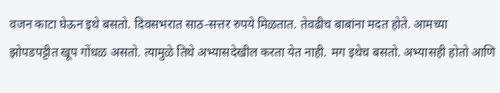वजन काटा घेऊन इथे बसतो. दिवसभरात साठ-सत्तर रुपये मिळतात. तेवढीच बाबांना मदत होते. आमच्या झोपडपट्टीत खूप गोंधळ असतो. त्यामुळे तिथे अभ्यासदेखील करता येत नाही. मग इथेच बसतो. अभ्यासही होतो आणि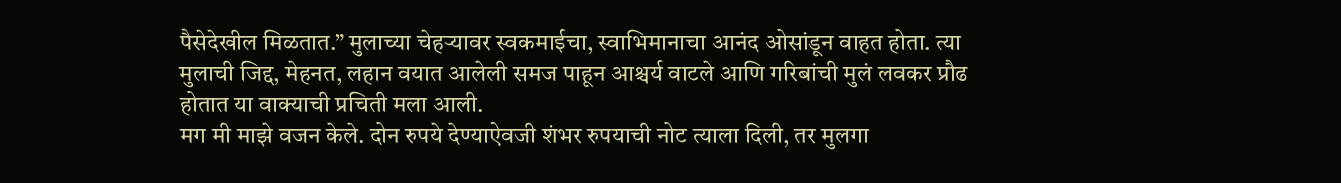पैसेदेखील मिळतात.” मुलाच्या चेहऱ्यावर स्वकमाईचा, स्वाभिमानाचा आनंद ओसांडून वाहत होता. त्या मुलाची जिद्द, मेहनत, लहान वयात आलेली समज पाहून आश्चर्य वाटले आणि गरिबांची मुलं लवकर प्रौढ होतात या वाक्याची प्रचिती मला आली.
मग मी माझे वजन केले. दोन रुपये देण्याऐवजी शंभर रुपयाची नोट त्याला दिली, तर मुलगा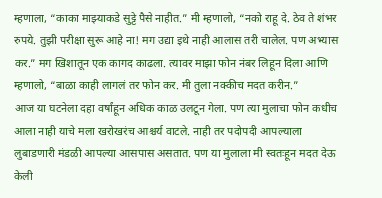म्हणाला, “काका माझ्याकडे सुट्टे पैसे नाहीत.” मी म्हणालो, “नको राहू दे. ठेव ते शंभर रुपये. तुझी परीक्षा सुरू आहे ना! मग उद्या इथे नाही आलास तरी चालेल. पण अभ्यास कर.” मग खिशातून एक कागद काढला. त्यावर माझा फोन नंबर लिहून दिला आणि म्हणालो, “बाळा काही लागलं तर फोन कर. मी तुला नक्कीच मदत करीन.”
आज या घटनेला दहा वर्षांहून अधिक काळ उलटून गेला. पण त्या मुलाचा फोन कधीच आला नाही याचे मला खरोखरंच आश्चर्य वाटले. नाही तर पदोपदी आपल्याला लुबाडणारी मंडळी आपल्या आसपास असतात. पण या मुलाला मी स्वतःहून मदत देऊ केली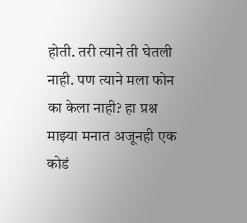होती. तरी त्याने ती घेतली नाही. पण त्याने मला फोन का केला नाही? हा प्रश्न माझ्या मनात अजूनही एक कोडं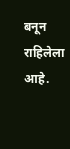बनून राहिलेला आहे.